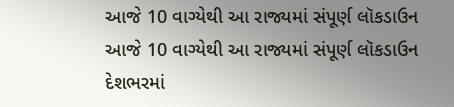આજે 10 વાગ્યેથી આ રાજ્યમાં સંપૂર્ણ લૉકડાઉન
આજે 10 વાગ્યેથી આ રાજ્યમાં સંપૂર્ણ લૉકડાઉન
દેશભરમાં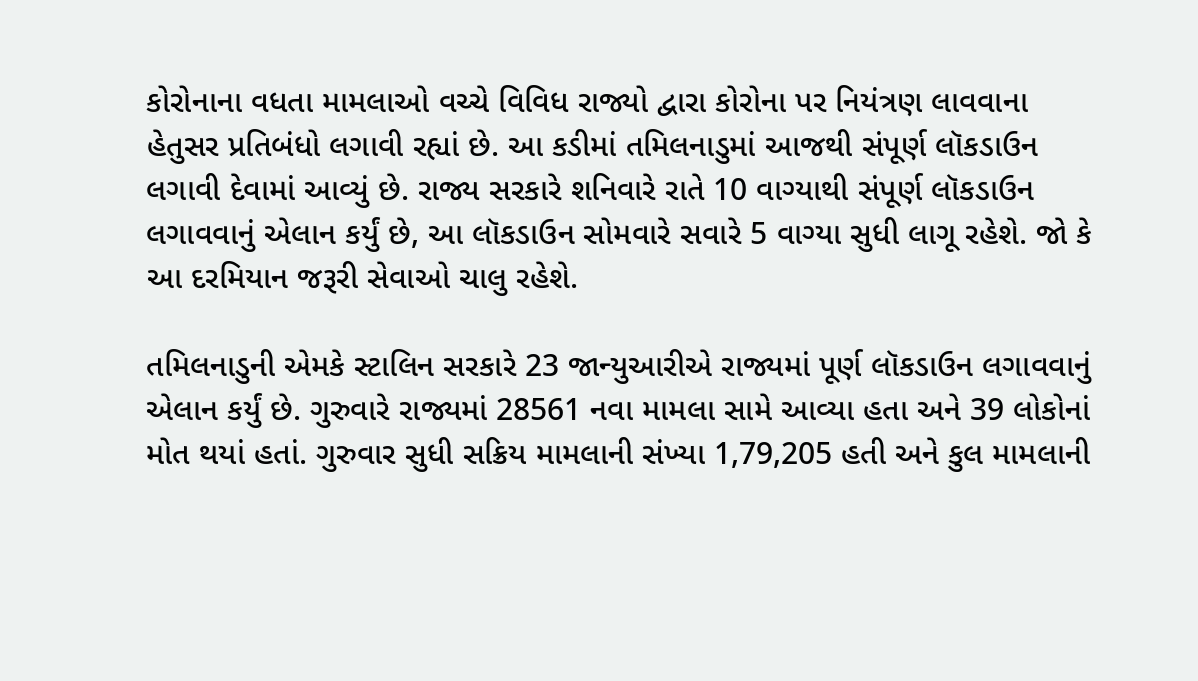કોરોનાના વધતા મામલાઓ વચ્ચે વિવિધ રાજ્યો દ્વારા કોરોના પર નિયંત્રણ લાવવાના હેતુસર પ્રતિબંધો લગાવી રહ્યાં છે. આ કડીમાં તમિલનાડુમાં આજથી સંપૂર્ણ લૉકડાઉન લગાવી દેવામાં આવ્યું છે. રાજ્ય સરકારે શનિવારે રાતે 10 વાગ્યાથી સંપૂર્ણ લૉકડાઉન લગાવવાનું એલાન કર્યું છે, આ લૉકડાઉન સોમવારે સવારે 5 વાગ્યા સુધી લાગૂ રહેશે. જો કે આ દરમિયાન જરૂરી સેવાઓ ચાલુ રહેશે.

તમિલનાડુની એમકે સ્ટાલિન સરકારે 23 જાન્યુઆરીએ રાજ્યમાં પૂર્ણ લૉકડાઉન લગાવવાનું એલાન કર્યું છે. ગુરુવારે રાજ્યમાં 28561 નવા મામલા સામે આવ્યા હતા અને 39 લોકોનાં મોત થયાં હતાં. ગુરુવાર સુધી સક્રિય મામલાની સંખ્યા 1,79,205 હતી અને કુલ મામલાની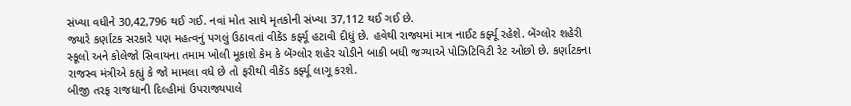સંખ્યા વધીને 30,42,796 થઈ ગઈ. નવાં મોત સાથે મૃતકોની સંખ્યા 37,112 થઈ ગઈ છે.
જ્યારે કર્ણાટક સરકારે પણ મહત્વનું પગલું ઉઠાવતાં વીકેંડ કર્ફ્યૂ હટાવી દીધું છે. હવેથી રાજ્યમાં માત્ર નાઈટ કર્ફ્યૂ રહેશે. બેંગ્લોર શહેરી સ્કૂલો અને કોલેજો સિવાયના તમામ ખોલી મૂકાશે કેમ કે બેંગ્લોર શહેર ચોડીને બાકી બધી જગ્યાએ પોઝિટિવિટી રેટ ઓછો છે. કર્ણાટકના રાજસ્વ મંત્રીએ કહ્યું કે જો મામલા વધે છે તો ફરીથી વીકેંડ કર્ફ્યૂ લાગૂ કરશે.
બીજી તરફ રાજધાની દિલ્હીમાં ઉપરાજ્યપાલે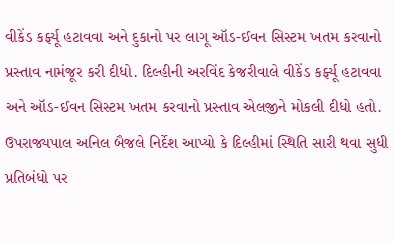વીકેંડ કર્ફ્યૂ હટાવવા અને દુકાનો પર લાગૂ ઑડ-ઈવન સિસ્ટમ ખતમ કરવાનો પ્રસ્તાવ નામંજૂર કરી દીધો. દિલ્હીની અરવિંદ કેજરીવાલે વીકેંડ કર્ફ્યૂ હટાવવા અને ઑડ-ઈવન સિસ્ટમ ખતમ કરવાનો પ્રસ્તાવ એલજીને મોકલી દીધો હતો. ઉપરાજ્યપાલ અનિલ બૈજલે નિર્દેશ આપ્યો કે દિલ્હીમાં સ્થિતિ સારી થવા સુધી પ્રતિબંધો પર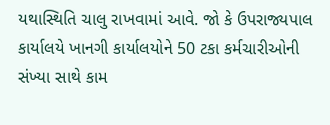યથાસ્થિતિ ચાલુ રાખવામાં આવે. જો કે ઉપરાજ્યપાલ કાર્યાલયે ખાનગી કાર્યાલયોને 50 ટકા કર્મચારીઓની સંખ્યા સાથે કામ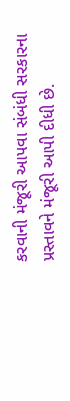કરવાની મંજૂરી આપવા સંબંધી સરકારના પ્રસ્તાવને મંજૂરી આપી દીધી છે.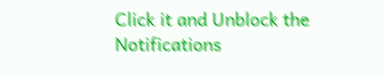Click it and Unblock the Notifications